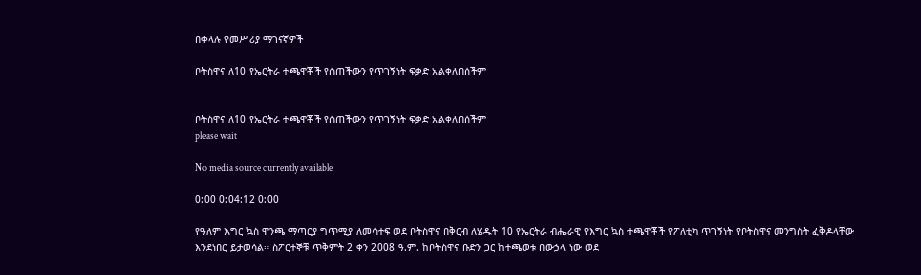በቀላሉ የመሥሪያ ማገናኛዎች

ቦትስዋና ለ10 የኤርትራ ተጫዋቾች የሰጠችውን የጥገኝነት ፍቃድ አልቀለበሰችም


ቦትስዋና ለ10 የኤርትራ ተጫዋቾች የሰጠችውን የጥገኝነት ፍቃድ አልቀለበሰችም
please wait

No media source currently available

0:00 0:04:12 0:00

የዓለም እግር ኳስ ዋንጫ ማጣርያ ግጥሚያ ለመሳተፍ ወደ ቦትስዋና በቅርብ ለሄዱት 10 የኤርትራ ብሔራዊ የእግር ኳስ ተጫዋቾች የፖለቲካ ጥገኝነት የቦትስዋና መንግስት ፈቅዶላቸው እንደነበር ይታወሳል። ስፖርተኞቹ ጥቅምት 2 ቀን 2008 ዓ.ም. ከቦትስዋና ቡድን ጋር ከተጫወቱ በውኃላ ነው ወደ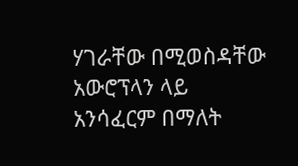ሃገራቸው በሚወስዳቸው አውሮፕላን ላይ አንሳፈርም በማለት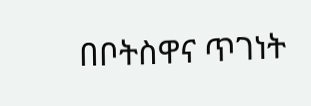በቦትስዋና ጥገነት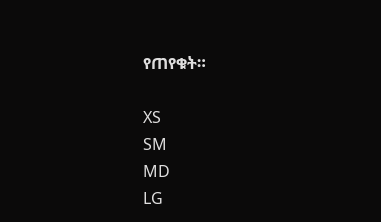የጠየቁት።

XS
SM
MD
LG